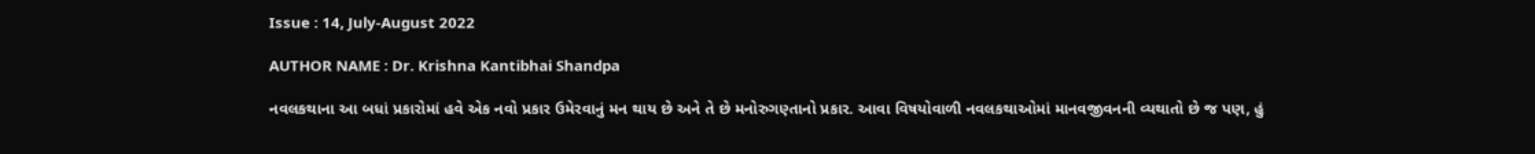Issue : 14, July-August 2022

AUTHOR NAME : Dr. Krishna Kantibhai Shandpa

નવલકથાના આ બધાં પ્રકારોમાં હવે એક નવો પ્રકાર ઉમેરવાનું મન થાય છે અને તે છે મનોરુગણ્તાનો પ્રકાર. આવા વિષયોવાળી નવલકથાઓમાં માનવજીવનની વ્યથાતો છે જ પણ, હું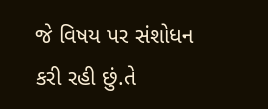જે વિષય પર સંશોધન કરી રહી છું.તે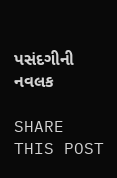પસંદગીની નવલક

SHARE THIS POST